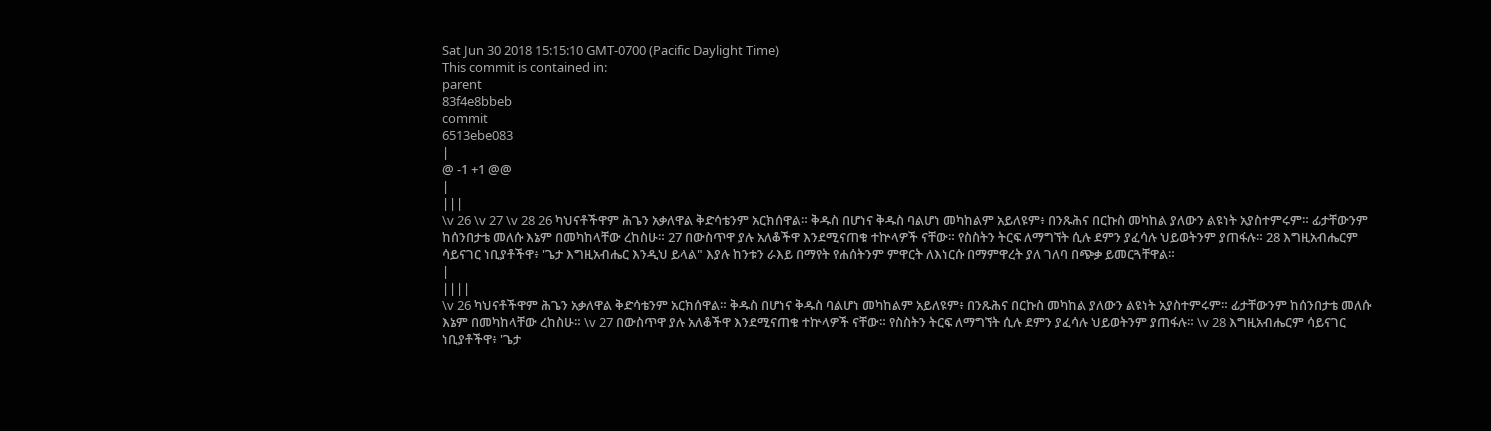Sat Jun 30 2018 15:15:10 GMT-0700 (Pacific Daylight Time)
This commit is contained in:
parent
83f4e8bbeb
commit
6513ebe083
|
@ -1 +1 @@
|
|||
\v 26 \v 27 \v 28 26 ካህናቶችዋም ሕጌን አቃለዋል ቅድሳቴንም አርክሰዋል። ቅዱስ በሆነና ቅዱስ ባልሆነ መካከልም አይለዩም፥ በንጹሕና በርኩስ መካከል ያለውን ልዩነት አያስተምሩም። ፊታቸውንም ከሰንበታቴ መለሱ እኔም በመካከላቸው ረከስሁ። 27 በውስጥዋ ያሉ አለቆችዋ እንደሚናጠቁ ተኵላዎች ናቸው። የስስትን ትርፍ ለማግኘት ሲሉ ደምን ያፈሳሉ ህይወትንም ያጠፋሉ። 28 እግዚአብሔርም ሳይናገር ነቢያቶችዋ፥ 'ጌታ እግዚአብሔር እንዲህ ይላል" እያሉ ከንቱን ራእይ በማየት የሐሰትንም ምዋርት ለእነርሱ በማምዋረት ያለ ገለባ በጭቃ ይመርጓቸዋል።
|
||||
\v 26 ካህናቶችዋም ሕጌን አቃለዋል ቅድሳቴንም አርክሰዋል። ቅዱስ በሆነና ቅዱስ ባልሆነ መካከልም አይለዩም፥ በንጹሕና በርኩስ መካከል ያለውን ልዩነት አያስተምሩም። ፊታቸውንም ከሰንበታቴ መለሱ እኔም በመካከላቸው ረከስሁ። \v 27 በውስጥዋ ያሉ አለቆችዋ እንደሚናጠቁ ተኵላዎች ናቸው። የስስትን ትርፍ ለማግኘት ሲሉ ደምን ያፈሳሉ ህይወትንም ያጠፋሉ። \v 28 እግዚአብሔርም ሳይናገር ነቢያቶችዋ፥ 'ጌታ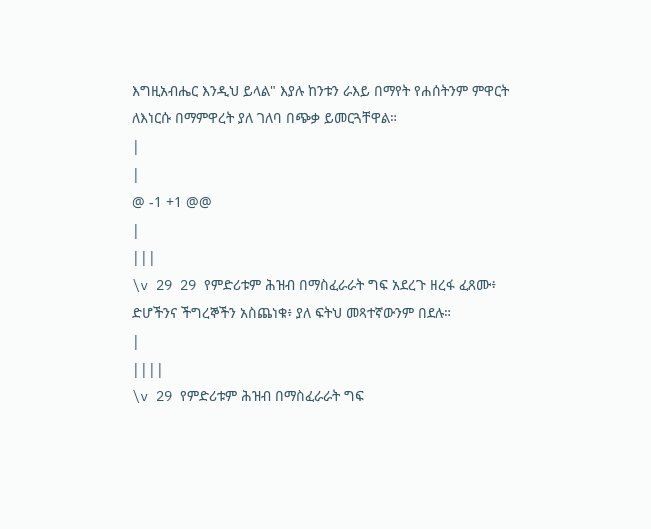እግዚአብሔር እንዲህ ይላል" እያሉ ከንቱን ራእይ በማየት የሐሰትንም ምዋርት ለእነርሱ በማምዋረት ያለ ገለባ በጭቃ ይመርጓቸዋል።
|
|
@ -1 +1 @@
|
|||
\v 29 29 የምድሪቱም ሕዝብ በማስፈራራት ግፍ አደረጉ ዘረፋ ፈጸሙ፥ ድሆችንና ችግረኞችን አስጨነቁ፥ ያለ ፍትህ መጻተኛውንም በደሉ።
|
||||
\v 29 የምድሪቱም ሕዝብ በማስፈራራት ግፍ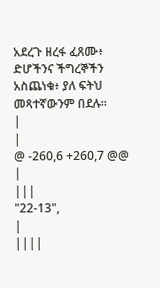አደረጉ ዘረፋ ፈጸሙ፥ ድሆችንና ችግረኞችን አስጨነቁ፥ ያለ ፍትህ መጻተኛውንም በደሉ።
|
|
@ -260,6 +260,7 @@
|
|||
"22-13",
|
||||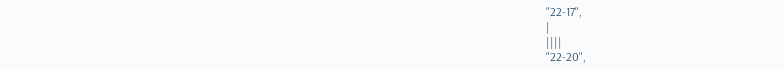"22-17",
|
||||
"22-20",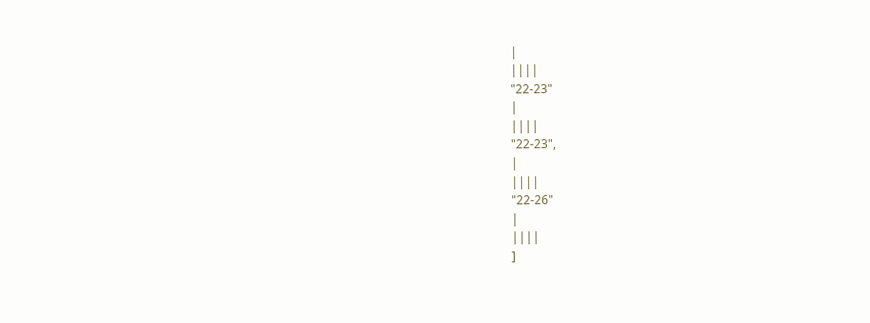|
||||
"22-23"
|
||||
"22-23",
|
||||
"22-26"
|
||||
]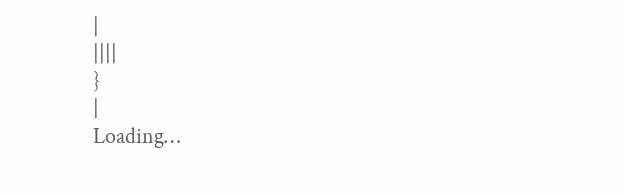|
||||
}
|
Loading…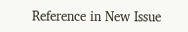Reference in New Issue